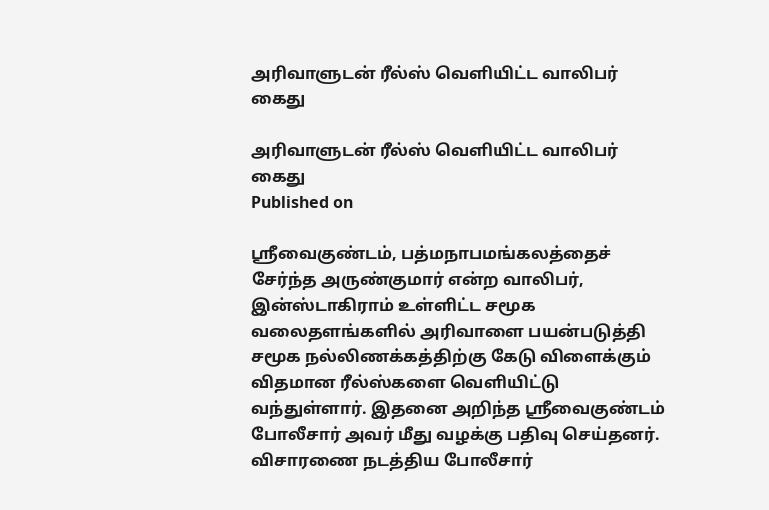அரிவாளுடன் ரீல்ஸ் வெளியிட்ட வாலிபர் கைது

அரிவாளுடன் ரீல்ஸ் வெளியிட்ட வாலிபர் கைது
Published on

ஸ்ரீவைகுண்டம், பத்மநாபமங்கலத்தைச் சேர்ந்த அருண்குமார் என்ற வாலிபர், இன்ஸ்டாகிராம் உள்ளிட்ட சமூக வலைதளங்களில் அரிவாளை பயன்படுத்தி சமூக நல்லிணக்கத்திற்கு கேடு விளைக்கும் விதமான ரீல்ஸ்களை வெளியிட்டு வந்துள்ளார். இதனை அறிந்த ஸ்ரீவைகுண்டம் போலீசார் அவர் மீது வழக்கு பதிவு செய்தனர். விசாரணை நடத்திய போலீசார்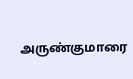அருண்குமாரை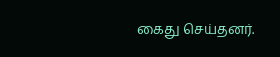கைது செய்தனர்.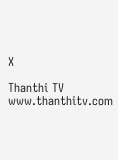X

Thanthi TV
www.thanthitv.com